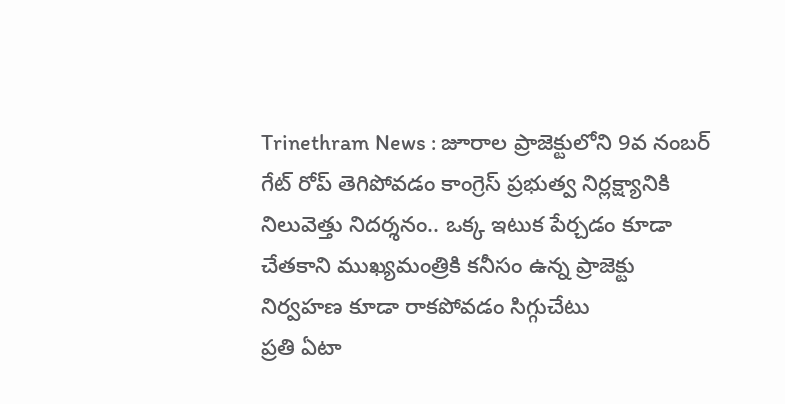Trinethram News : జూరాల ప్రాజెక్టులోని 9వ నంబర్ గేట్ రోప్ తెగిపోవడం కాంగ్రెస్ ప్రభుత్వ నిర్లక్ష్యానికి నిలువెత్తు నిదర్శనం.. ఒక్క ఇటుక పేర్చడం కూడా చేతకాని ముఖ్యమంత్రికి కనీసం ఉన్న ప్రాజెక్టు నిర్వహణ కూడా రాకపోవడం సిగ్గుచేటు
ప్రతి ఏటా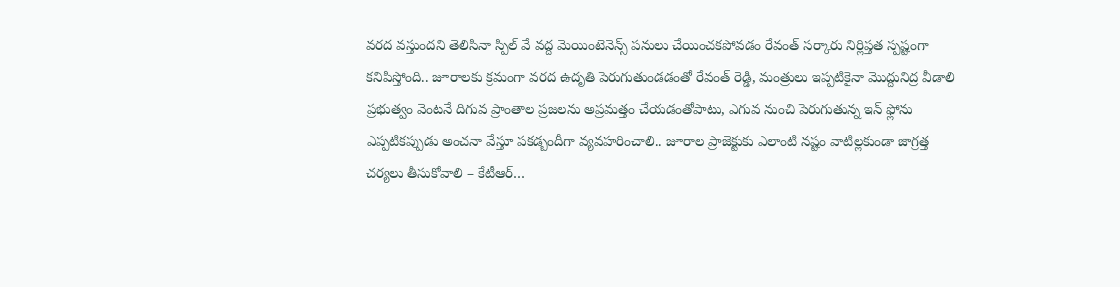వరద వస్తుందని తెలిసినా స్పిల్ వే వద్ద మెయింటెనెన్స్ పనులు చేయించకపోవడం రేవంత్ సర్కారు నిర్లిప్తత స్పష్టంగా కనిపిస్తోంది.. జూరాలకు క్రమంగా వరద ఉదృతి పెరుగుతుండడంతో రేవంత్ రెడ్డి, మంత్రులు ఇప్పటికైనా మొద్దునిద్ర వీడాలి
ప్రభుత్వం వెంటనే దిగువ ప్రాంతాల ప్రజలను అప్రమత్తం చేయడంతోపాటు, ఎగువ నుంచి పెరుగుతున్న ఇన్ ఫ్లోను ఎప్పటికప్పుడు అంచనా వేస్తూ పకడ్బందీగా వ్యవహరించాలి.. జూరాల ప్రాజెక్టుకు ఎలాంటి నష్టం వాటిల్లకుండా జాగ్రత్త చర్యలు తీసుకోవాలి – కేటీఆర్…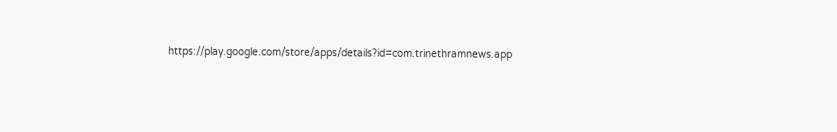https://play.google.com/store/apps/details?id=com.trinethramnews.app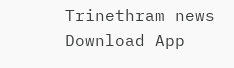Trinethram news
Download App